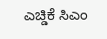ಎಚ್ಡಿಕೆ ಸಿಎಂ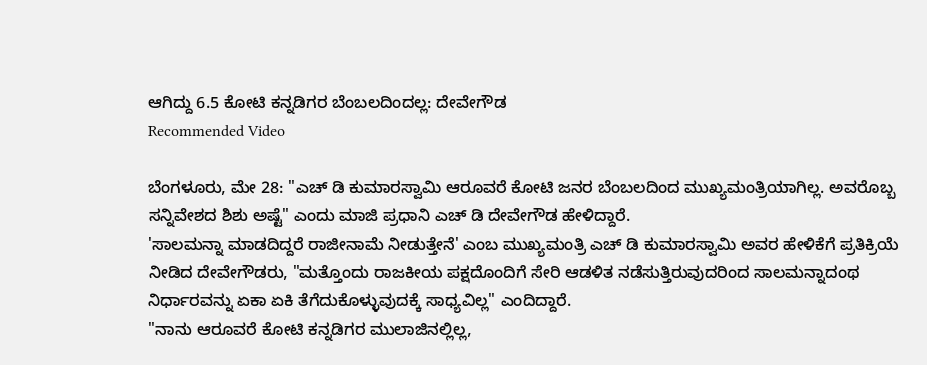ಆಗಿದ್ದು 6.5 ಕೋಟಿ ಕನ್ನಡಿಗರ ಬೆಂಬಲದಿಂದಲ್ಲ: ದೇವೇಗೌಡ
Recommended Video

ಬೆಂಗಳೂರು, ಮೇ 28: "ಎಚ್ ಡಿ ಕುಮಾರಸ್ವಾಮಿ ಆರೂವರೆ ಕೋಟಿ ಜನರ ಬೆಂಬಲದಿಂದ ಮುಖ್ಯಮಂತ್ರಿಯಾಗಿಲ್ಲ. ಅವರೊಬ್ಬ ಸನ್ನಿವೇಶದ ಶಿಶು ಅಷ್ಟೆ" ಎಂದು ಮಾಜಿ ಪ್ರಧಾನಿ ಎಚ್ ಡಿ ದೇವೇಗೌಡ ಹೇಳಿದ್ದಾರೆ.
'ಸಾಲಮನ್ನಾ ಮಾಡದಿದ್ದರೆ ರಾಜೀನಾಮೆ ನೀಡುತ್ತೇನೆ' ಎಂಬ ಮುಖ್ಯಮಂತ್ರಿ ಎಚ್ ಡಿ ಕುಮಾರಸ್ವಾಮಿ ಅವರ ಹೇಳಿಕೆಗೆ ಪ್ರತಿಕ್ರಿಯೆ ನೀಡಿದ ದೇವೇಗೌಡರು, "ಮತ್ತೊಂದು ರಾಜಕೀಯ ಪಕ್ಷದೊಂದಿಗೆ ಸೇರಿ ಆಡಳಿತ ನಡೆಸುತ್ತಿರುವುದರಿಂದ ಸಾಲಮನ್ನಾದಂಥ ನಿರ್ಧಾರವನ್ನು ಏಕಾ ಏಕಿ ತೆಗೆದುಕೊಳ್ಳುವುದಕ್ಕೆ ಸಾಧ್ಯವಿಲ್ಲ" ಎಂದಿದ್ದಾರೆ.
"ನಾನು ಆರೂವರೆ ಕೋಟಿ ಕನ್ನಡಿಗರ ಮುಲಾಜಿನಲ್ಲಿಲ್ಲ,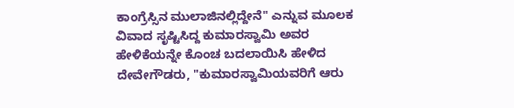ಕಾಂಗ್ರೆಸ್ಸಿನ ಮುಲಾಜಿನಲ್ಲಿದ್ದೇನೆ" ಎನ್ನುವ ಮೂಲಕ ವಿವಾದ ಸೃಷ್ಟಿಸಿದ್ದ ಕುಮಾರಸ್ವಾಮಿ ಅವರ ಹೇಳಿಕೆಯನ್ನೇ ಕೊಂಚ ಬದಲಾಯಿಸಿ ಹೇಳಿದ ದೇವೇಗೌಡರು, "ಕುಮಾರಸ್ವಾಮಿಯವರಿಗೆ ಆರು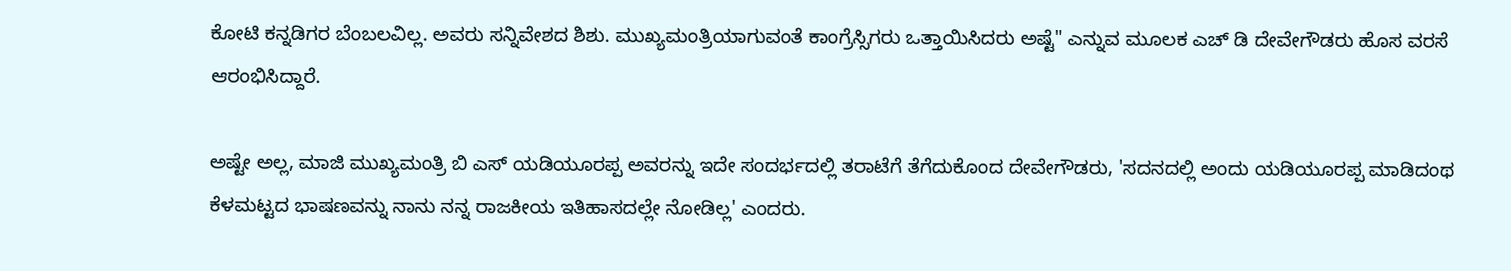ಕೋಟಿ ಕನ್ನಡಿಗರ ಬೆಂಬಲವಿಲ್ಲ. ಅವರು ಸನ್ನಿವೇಶದ ಶಿಶು. ಮುಖ್ಯಮಂತ್ರಿಯಾಗುವಂತೆ ಕಾಂಗ್ರೆಸ್ಸಿಗರು ಒತ್ತಾಯಿಸಿದರು ಅಷ್ಟೆ" ಎನ್ನುವ ಮೂಲಕ ಎಚ್ ಡಿ ದೇವೇಗೌಡರು ಹೊಸ ವರಸೆ ಆರಂಭಿಸಿದ್ದಾರೆ.

ಅಷ್ಟೇ ಅಲ್ಲ, ಮಾಜಿ ಮುಖ್ಯಮಂತ್ರಿ ಬಿ ಎಸ್ ಯಡಿಯೂರಪ್ಪ ಅವರನ್ನು ಇದೇ ಸಂದರ್ಭದಲ್ಲಿ ತರಾಟೆಗೆ ತೆಗೆದುಕೊಂದ ದೇವೇಗೌಡರು, 'ಸದನದಲ್ಲಿ ಅಂದು ಯಡಿಯೂರಪ್ಪ ಮಾಡಿದಂಥ ಕೆಳಮಟ್ಟದ ಭಾಷಣವನ್ನು ನಾನು ನನ್ನ ರಾಜಕೀಯ ಇತಿಹಾಸದಲ್ಲೇ ನೋಡಿಲ್ಲ' ಎಂದರು.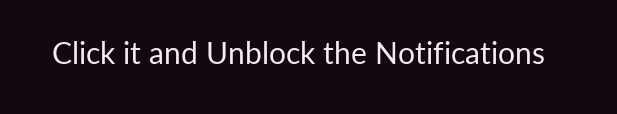Click it and Unblock the Notifications